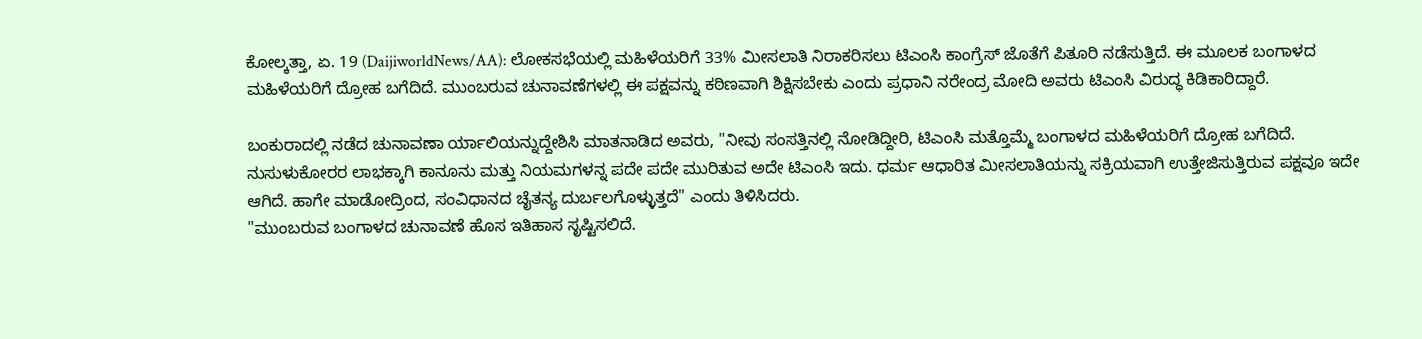ಕೋಲ್ಕತ್ತಾ, ಏ. 19 (DaijiworldNews/AA): ಲೋಕಸಭೆಯಲ್ಲಿ ಮಹಿಳೆಯರಿಗೆ 33% ಮೀಸಲಾತಿ ನಿರಾಕರಿಸಲು ಟಿಎಂಸಿ ಕಾಂಗ್ರೆಸ್ ಜೊತೆಗೆ ಪಿತೂರಿ ನಡೆಸುತ್ತಿದೆ. ಈ ಮೂಲಕ ಬಂಗಾಳದ ಮಹಿಳೆಯರಿಗೆ ದ್ರೋಹ ಬಗೆದಿದೆ. ಮುಂಬರುವ ಚುನಾವಣೆಗಳಲ್ಲಿ ಈ ಪಕ್ಷವನ್ನು ಕಠಿಣವಾಗಿ ಶಿಕ್ಷಿಸಬೇಕು ಎಂದು ಪ್ರಧಾನಿ ನರೇಂದ್ರ ಮೋದಿ ಅವರು ಟಿಎಂಸಿ ವಿರುದ್ಧ ಕಿಡಿಕಾರಿದ್ದಾರೆ.

ಬಂಕುರಾದಲ್ಲಿ ನಡೆದ ಚುನಾವಣಾ ರ್ಯಾಲಿಯನ್ನುದ್ದೇಶಿಸಿ ಮಾತನಾಡಿದ ಅವರು, "ನೀವು ಸಂಸತ್ತಿನಲ್ಲಿ ನೋಡಿದ್ದೀರಿ, ಟಿಎಂಸಿ ಮತ್ತೊಮ್ಮೆ ಬಂಗಾಳದ ಮಹಿಳೆಯರಿಗೆ ದ್ರೋಹ ಬಗೆದಿದೆ. ನುಸುಳುಕೋರರ ಲಾಭಕ್ಕಾಗಿ ಕಾನೂನು ಮತ್ತು ನಿಯಮಗಳನ್ನ ಪದೇ ಪದೇ ಮುರಿತುವ ಅದೇ ಟಿಎಂಸಿ ಇದು. ಧರ್ಮ ಆಧಾರಿತ ಮೀಸಲಾತಿಯನ್ನು ಸಕ್ರಿಯವಾಗಿ ಉತ್ತೇಜಿಸುತ್ತಿರುವ ಪಕ್ಷವೂ ಇದೇ ಆಗಿದೆ. ಹಾಗೇ ಮಾಡೋದ್ರಿಂದ, ಸಂವಿಧಾನದ ಚೈತನ್ಯ ದುರ್ಬಲಗೊಳ್ಳುತ್ತದೆ" ಎಂದು ತಿಳಿಸಿದರು.
"ಮುಂಬರುವ ಬಂಗಾಳದ ಚುನಾವಣೆ ಹೊಸ ಇತಿಹಾಸ ಸೃಷ್ಟಿಸಲಿದೆ.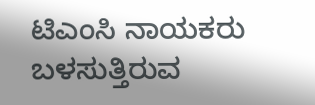ಟಿಎಂಸಿ ನಾಯಕರು ಬಳಸುತ್ತಿರುವ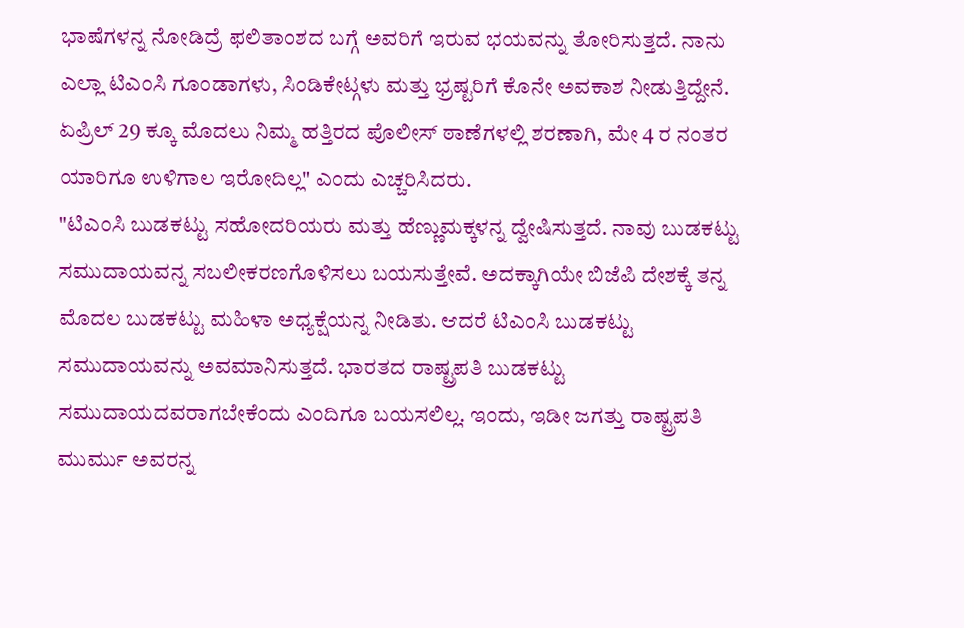ಭಾಷೆಗಳನ್ನ ನೋಡಿದ್ರೆ ಫಲಿತಾಂಶದ ಬಗ್ಗೆ ಅವರಿಗೆ ಇರುವ ಭಯವನ್ನು ತೋರಿಸುತ್ತದೆ. ನಾನು ಎಲ್ಲಾ ಟಿಎಂಸಿ ಗೂಂಡಾಗಳು, ಸಿಂಡಿಕೇಟ್ಗಳು ಮತ್ತು ಭ್ರಷ್ಟರಿಗೆ ಕೊನೇ ಅವಕಾಶ ನೀಡುತ್ತಿದ್ದೇನೆ. ಏಪ್ರಿಲ್ 29 ಕ್ಕೂ ಮೊದಲು ನಿಮ್ಮ ಹತ್ತಿರದ ಪೊಲೀಸ್ ಠಾಣೆಗಳಲ್ಲಿ ಶರಣಾಗಿ, ಮೇ 4 ರ ನಂತರ ಯಾರಿಗೂ ಉಳಿಗಾಲ ಇರೋದಿಲ್ಲ" ಎಂದು ಎಚ್ಚರಿಸಿದರು.
"ಟಿಎಂಸಿ ಬುಡಕಟ್ಟು ಸಹೋದರಿಯರು ಮತ್ತು ಹೆಣ್ಣುಮಕ್ಕಳನ್ನ ದ್ವೇಷಿಸುತ್ತದೆ. ನಾವು ಬುಡಕಟ್ಟು ಸಮುದಾಯವನ್ನ ಸಬಲೀಕರಣಗೊಳಿಸಲು ಬಯಸುತ್ತೇವೆ. ಅದಕ್ಕಾಗಿಯೇ ಬಿಜೆಪಿ ದೇಶಕ್ಕೆ ತನ್ನ ಮೊದಲ ಬುಡಕಟ್ಟು ಮಹಿಳಾ ಅಧ್ಯಕ್ಷೆಯನ್ನ ನೀಡಿತು. ಆದರೆ ಟಿಎಂಸಿ ಬುಡಕಟ್ಟು ಸಮುದಾಯವನ್ನು ಅವಮಾನಿಸುತ್ತದೆ. ಭಾರತದ ರಾಷ್ಟ್ರಪತಿ ಬುಡಕಟ್ಟು ಸಮುದಾಯದವರಾಗಬೇಕೆಂದು ಎಂದಿಗೂ ಬಯಸಲಿಲ್ಲ. ಇಂದು, ಇಡೀ ಜಗತ್ತು ರಾಷ್ಟ್ರಪತಿ ಮುರ್ಮು ಅವರನ್ನ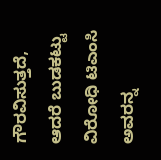ಗೌರವಿಸುತ್ತದೆ, ಆದರೆ ಬುಡಕಟ್ಟು ವಿರೋಧಿ ಟಿಎಂಸಿ ಅವರನ್ನ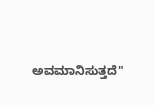ಅವಮಾನಿಸುತ್ತದೆ"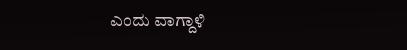ಎಂದು ವಾಗ್ದಾಳಿ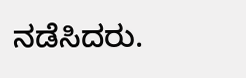ನಡೆಸಿದರು.